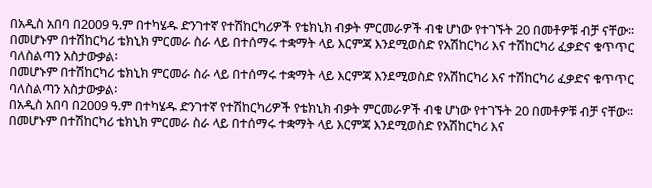በአዲስ አበባ በ2009 ዓ.ም በተካሄዱ ድንገተኛ የተሽከርካሪዎች የቴክኒክ ብቃት ምርመራዎች ብቁ ሆነው የተገኙት 20 በመቶዎቹ ብቻ ናቸው፡፡
በመሆኑም በተሽከርካሪ ቴክኒክ ምርመራ ስራ ላይ በተሰማሩ ተቋማት ላይ እርምጃ እንደሚወስድ የአሽከርካሪ እና ተሽከርካሪ ፈቃድና ቁጥጥር ባለስልጣን አስታውቃል፡
በመሆኑም በተሽከርካሪ ቴክኒክ ምርመራ ስራ ላይ በተሰማሩ ተቋማት ላይ እርምጃ እንደሚወስድ የአሽከርካሪ እና ተሽከርካሪ ፈቃድና ቁጥጥር ባለስልጣን አስታውቃል፡
በአዲስ አበባ በ2009 ዓ.ም በተካሄዱ ድንገተኛ የተሽከርካሪዎች የቴክኒክ ብቃት ምርመራዎች ብቁ ሆነው የተገኙት 20 በመቶዎቹ ብቻ ናቸው፡፡
በመሆኑም በተሽከርካሪ ቴክኒክ ምርመራ ስራ ላይ በተሰማሩ ተቋማት ላይ እርምጃ እንደሚወስድ የአሽከርካሪ እና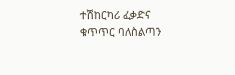ተሽከርካሪ ፈቃድና ቁጥጥር ባለስልጣን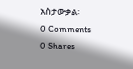አስታውቃል፡
0 Comments
0 Shares